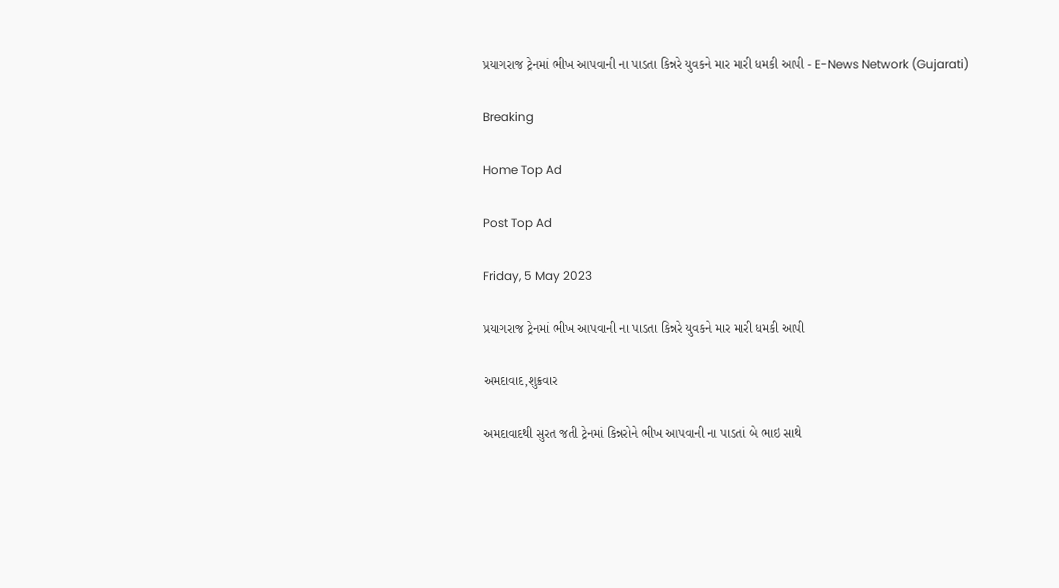પ્રયાગરાજ ટ્રેનમાં ભીખ આપવાની ના પાડતા કિન્નરે યુવકને માર મારી ધમકી આપી - E-News Network (Gujarati)

Breaking

Home Top Ad

Post Top Ad

Friday, 5 May 2023

પ્રયાગરાજ ટ્રેનમાં ભીખ આપવાની ના પાડતા કિન્નરે યુવકને માર મારી ધમકી આપી

અમદાવાદ,શુક્રવાર

અમદાવાદથી સુરત જતી ટ્રેનમાં કિન્નરોને ભીખ આપવાની ના પાડતાં બે ભાઇ સાથે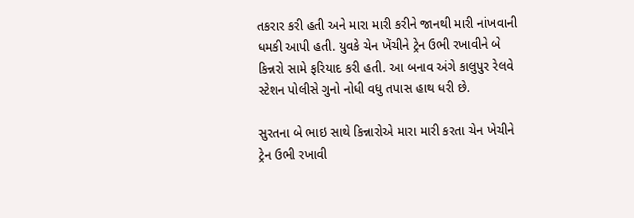તકરાર કરી હતી અને મારા મારી કરીને જાનથી મારી નાંખવાની ધમકી આપી હતી. યુવકે ચેન ખેંચીને ટ્રેન ઉભી રખાવીને બે કિન્નરો સામે ફરિયાદ કરી હતી. આ બનાવ અંગે કાલુપુર રેલવે સ્ટેશન પોલીસે ગુનો નોધી વધુ તપાસ હાથ ધરી છે.

સુરતના બે ભાઇ સાથે કિન્નારોએ મારા મારી કરતા ચેન ખેચીને ટ્રેન ઉભી રખાવી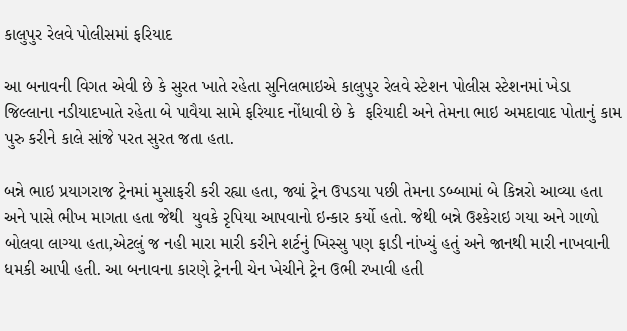કાલુપુર રેલવે પોલીસમાં ફરિયાદ

આ બનાવની વિગત એવી છે કે સુરત ખાતે રહેતા સુનિલભાઇએ કાલુપુર રેલવે સ્ટેશન પોલીસ સ્ટેશનમાં ખેડા જિલ્લાના નડીયાદખાતે રહેતા બે પાવૈયા સામે ફરિયાદ નોંધાવી છે કે  ફરિયાદી અને તેમના ભાઇ અમદાવાદ પોતાનું કામ પુરુ કરીને કાલે સાંજે પરત સુરત જતા હતા.

બન્ને ભાઇ પ્રયાગરાજ ટ્રેનમાં મુસાફરી કરી રહ્યા હતા, જ્યાં ટ્રેન ઉપડયા પછી તેમના ડબ્બામાં બે કિન્નરો આવ્યા હતા  અને પાસે ભીખ માગતા હતા જેથી  યુવકે રૃપિયા આપવાનો ઇન્કાર કર્યો હતો. જેથી બન્ને ઉશ્કેરાઇ ગયા અને ગાળો બોલવા લાગ્યા હતા,એટલું જ નહી મારા મારી કરીને શર્ટનું ખિસ્સુ પણ ફાડી નાંખ્યું હતું અને જાનથી મારી નાખવાની ધમકી આપી હતી. આ બનાવના કારણે ટ્રેનની ચેન ખેચીને ટ્રેન ઉભી રખાવી હતી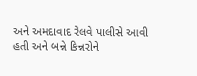અને અમદાવાદ રેલવે પાલીસે આવી હતી અને બન્ને કિન્નરોને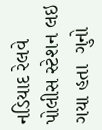નડિયાદ રેલવે પોલીસ સ્ટેશન લઇ ગયા હતા  ગુનો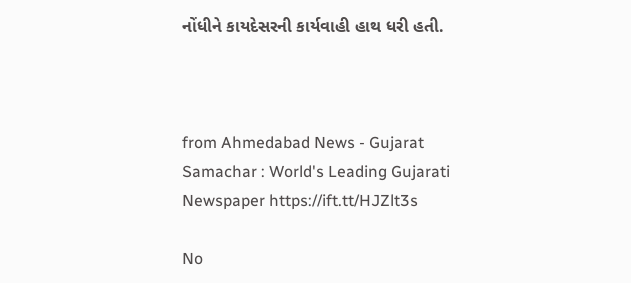નોંધીને કાયદેસરની કાર્યવાહી હાથ ધરી હતી.



from Ahmedabad News - Gujarat Samachar : World's Leading Gujarati Newspaper https://ift.tt/HJZlt3s

No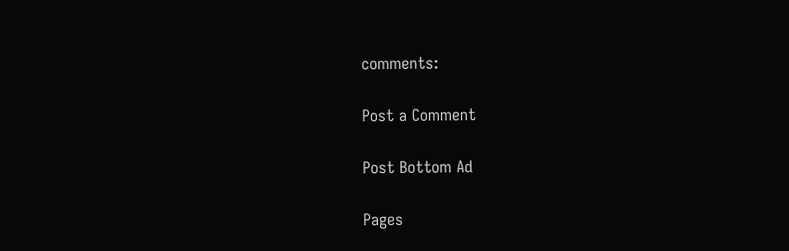comments:

Post a Comment

Post Bottom Ad

Pages